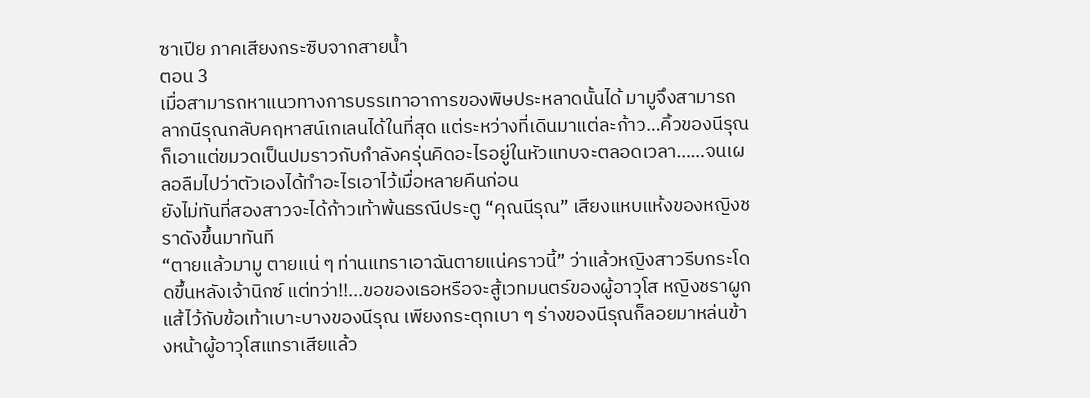ซาเปีย ภาคเสียงกระซิบจากสายน้ำ
ตอน 3
เมื่อสามารถหาแนวทางการบรรเทาอาการของพิษประหลาดนั้นได้ มามูจึงสามารถลากนีรุณกลับคฤหาสน์เกเลนได้ในที่สุด แต่ระหว่างที่เดินมาแต่ละก้าว…คิ้วของนีรุณก็เอาแต่ขมวดเป็นปมราวกับกำลังครุ่นคิดอะไรอยู่ในหัวแทบจะตลอดเวลา……จนเผลอลืมไปว่าตัวเองได้ทำอะไรเอาไว้เมื่อหลายคืนก่อน
ยังไม่ทันที่สองสาวจะได้ก้าวเท้าพ้นธรณีประตู “คุณนีรุณ” เสียงแหบแห้งของหญิงชราดังขึ้นมาทันที
“ตายแล้วมามู ตายแน่ ๆ ท่านแทราเอาฉันตายแน่คราวนี้” ว่าแล้วหญิงสาวรีบกระโดดขึ้นหลังเจ้านิกซ์ แต่ทว่า!!...ขอของเธอหรือจะสู้เวทมนตร์ของผู้อาวุโส หญิงชราผูกแส้ไว้กับข้อเท้าเบาะบางของนีรุณ เพียงกระตุกเบา ๆ ร่างของนีรุณก็ลอยมาหล่นข้างหน้าผู้อาวุโสแทราเสียแล้ว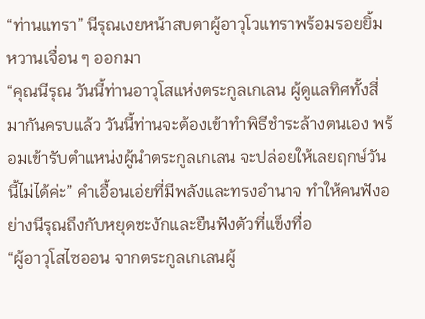“ท่านแทรา” นีรุณเงยหน้าสบตาผู้อาวุโวแทราพร้อมรอยยิ้มหวานเจื่อน ๆ ออกมา
“คุณนีรุณ วันนี้ท่านอาวุโสแห่งตระกูลเกเลน ผู้ดูแลทิศทั้งสี่มากันครบแล้ว วันนี้ท่านจะต้องเข้าทำพิธีชำระล้างตนเอง พร้อมเข้ารับตำแหน่งผู้นำตระกูลเกเลน จะปล่อยให้เลยฤกษ์วันนี้ไม่ได้ค่ะ” คำเอื้อนเอ่ยที่มีพลังและทรงอำนาจ ทำให้คนฟังอย่างนีรุณถึงกับหยุดชะงักและยืนฟังตัวที่แข็งทื่อ
“ผู้อาวุโสไซออน จากตระกูลเกเลนผู้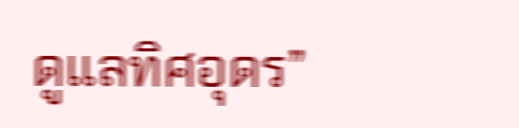ดูแลทิศอุดร”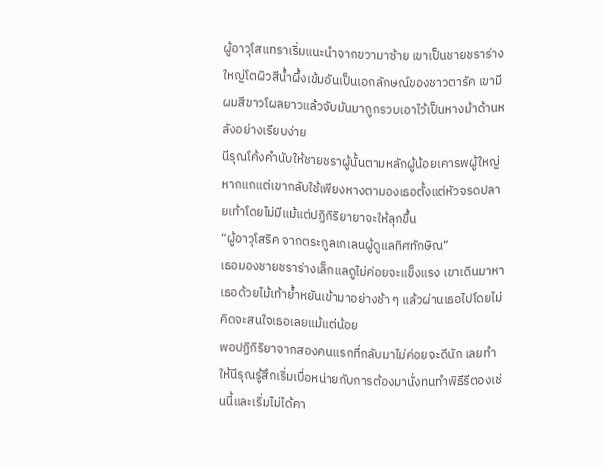ผู้อาวุโสแทราเริ่มแนะนำจากขวามาซ้าย เขาเป็นชายชราร่างใหญ่โตผิวสีน้ำผึ้งเข้มอันเป็นเอกลักษณ์ของชาวตารัค เขามีผมสีขาวโผลยาวแล้วจับมันมาถูกรวบเอาไว้เป็นหางม้าด้านหลังอย่างเรียบง่าย
นีรุณโค้งคำนับให้ชายชราผู้นั้นตามหลักผู้น้อยเคารพผู้ใหญ่ หากแกแต่เขากลับใช้เพียงหางตามองเธอตั้งแต่หัวจรดปลายเท้าโดยไม่มีแม้แต่ปฏิกิริยายาจะให้ลุกขึ้น
“ผู้อาวุโสริค จากตระกูลเกเลนผู้ดูแลทิศทักษิณ”
เธอมองชายชราร่างเล็กแลดูไม่ค่อยจะแข็งแรง เขาเดินมาหาเธอด้วยไม้เท้าย้ำหยันเข้ามาอย่างช้า ๆ แล้วผ่านเธอไปโดยไม่คิดจะสนใจเธอเลยแม้แต่น้อย
พอปฏิกิริยาจากสองคนแรกที่กลับมาไม่ค่อยจะดีนัก เลยทำให้นีรุณรู้สึกเริ่มเบื่อหน่ายกับการต้องมานั่งทนทำพิธีรีตองเช่นนี้และเริ่มไม่ได้คา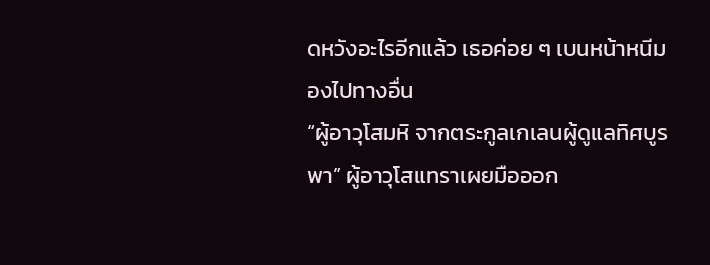ดหวังอะไรอีกแล้ว เธอค่อย ๆ เบนหน้าหนีมองไปทางอื่น
“ผู้อาวุโสมหิ จากตระกูลเกเลนผู้ดูแลทิศบูรพา” ผู้อาวุโสแทราเผยมือออก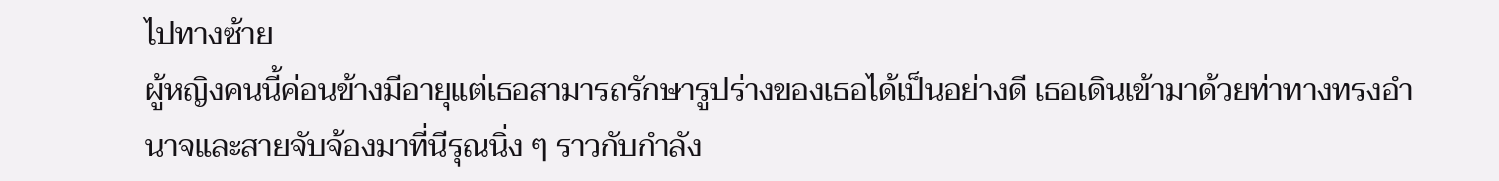ไปทางซ้าย
ผู้หญิงคนนี้ค่อนข้างมีอายุแต่เธอสามารถรักษารูปร่างของเธอได้เป็นอย่างดี เธอเดินเข้ามาด้วยท่าทางทรงอำนาจและสายจับจ้องมาที่นีรุณนิ่ง ๆ ราวกับกำลัง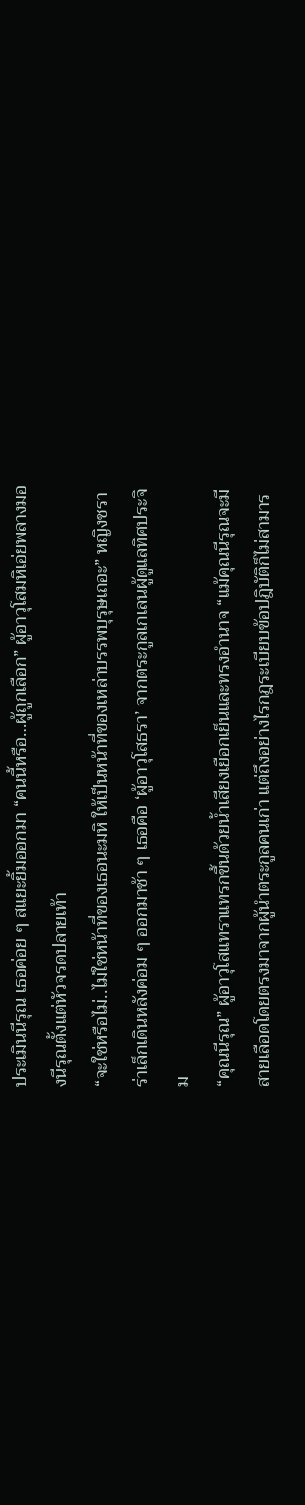ประเมินนีรุณ เธอค่อย ๆ สแยะยิ้มออกมา “คนนี้หรือ…ผู้ถูกเลือก” ผู้อาวุโสมหิเอ่ยพลางมองนีรุณตั้งแต่หัวจรดปลายเท้า
“จะใช่หรือไม่..ไม่ใช่หน้าที่ของเธอนะมหิ ให้เป็นหน้าที่ของเหล่าบรรพบุรุษเถอะ” หญิงชราร่าเล็กเดินหลังค่อม ๆ ออกมาช้า ๆ เธอคือ ‘ผู้อาวุโสธรา’ จากตระกูลเกเลนผู้ดูแลทิศประจิม
“คุณนีรุณ” ผู้อาวุโสแทราแทรกขึ้นด้วยน้ำเสียงเยือกเย็นและทรงอำนาจ “แม้คุณนีรุณจะมีสายเลือดโดยตรงมาจากผู้นำตระกูลคนเก่า แต่ถึงอย่างไรกฎระเบียบข้อปฎิบัติก็ไม่สามาร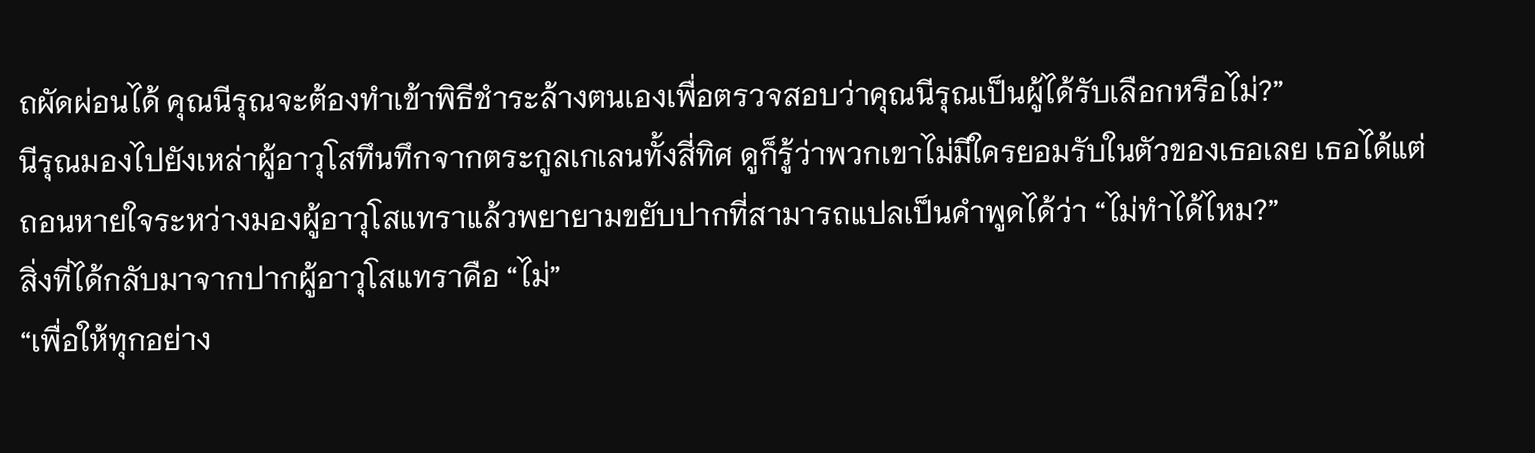ถผัดผ่อนได้ คุณนีรุณจะต้องทำเข้าพิธีชำระล้างตนเองเพื่อตรวจสอบว่าคุณนีรุณเป็นผู้ได้รับเลือกหรือไม่?”
นีรุณมองไปยังเหล่าผู้อาวุโสทึนทึกจากตระกูลเกเลนทั้งสี่ทิศ ดูก็รู้ว่าพวกเขาไม่มีใครยอมรับในตัวของเธอเลย เธอได้แต่ถอนหายใจระหว่างมองผู้อาวุโสแทราแล้วพยายามขยับปากที่สามารถแปลเป็นคำพูดได้ว่า “ไม่ทำได้ไหม?”
สิ่งที่ได้กลับมาจากปากผู้อาวุโสแทราคือ “ไม่”
“เพื่อให้ทุกอย่าง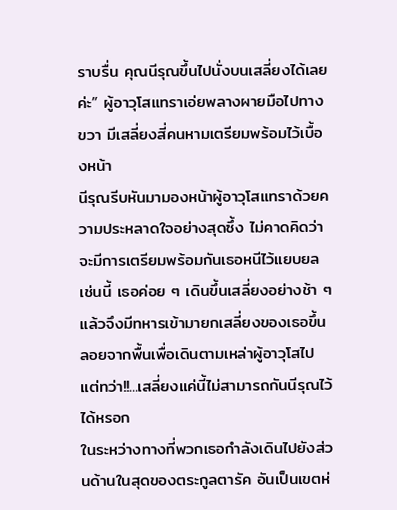ราบรื่น คุณนีรุณขึ้นไปนั่งบนเสลี่ยงได้เลยค่ะ” ผู้อาวุโสแทราเอ่ยพลางผายมือไปทางขวา มีเสลี่ยงสี่คนหามเตรียมพร้อมไว้เบื้องหน้า
นีรุณรีบหันมามองหน้าผู้อาวุโสแทราด้วยความประหลาดใจอย่างสุดซึ้ง ไม่คาดคิดว่าจะมีการเตรียมพร้อมกันเธอหนีไว้แยบยลเช่นนี้ เธอค่อย ๆ เดินขึ้นเสลี่ยงอย่างช้า ๆ แล้วจึงมีทหารเข้ามายกเสลี่ยงของเธอขึ้นลอยจากพื้นเพื่อเดินตามเหล่าผู้อาวุโสไป
แต่ทว่า!!...เสลี่ยงแค่นี้ไม่สามารถกันนีรุณไว้ได้หรอก
ในระหว่างทางที่พวกเธอกำลังเดินไปยังส่วนด้านในสุดของตระกูลตารัค อันเป็นเขตห่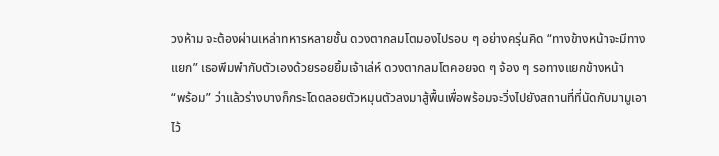วงห้าม จะต้องผ่านเหล่าทหารหลายชั้น ดวงตากลมโตมองไปรอบ ๆ อย่างครุ่นคิด “ทางข้างหน้าจะมีทางแยก” เธอพึมพำกับตัวเองด้วยรอยยิ้มเจ้าเล่ห์ ดวงตากลมโตคอยจด ๆ จ้อง ๆ รอทางแยกข้างหน้า
“พร้อม” ว่าแล้วร่างบางก็กระโดดลอยตัวหมุนตัวลงมาสู้พื้นเพื่อพร้อมจะวิ่งไปยังสถานที่ที่นัดกับมามูเอาไว้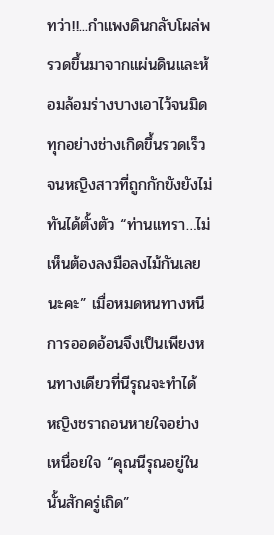ทว่า!!...กำแพงดินกลับโผล่พรวดขึ้นมาจากแผ่นดินและห้อมล้อมร่างบางเอาไว้จนมิด ทุกอย่างช่างเกิดขึ้นรวดเร็วจนหญิงสาวที่ถูกกักขังยังไม่ทันได้ตั้งตัว “ท่านแทรา…ไม่เห็นต้องลงมือลงไม้กันเลยนะคะ” เมื่อหมดหนทางหนี การออดอ้อนจึงเป็นเพียงหนทางเดียวที่นีรุณจะทำได้
หญิงชราถอนหายใจอย่างเหนื่อยใจ “คุณนีรุณอยู่ในนั้นสักครู่เถิด”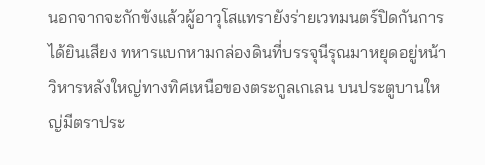นอกจากจะกักขังแล้วผู้อาวุโสแทรายังร่ายเวทมนตร์ปิดกันการได้ยินเสียง ทหารแบกหามกล่องดินที่บรรจุนีรุณมาหยุดอยู่หน้าวิหารหลังใหญ่ทางทิศเหนือของตระกูลเกเลน บนประตูบานใหญ่มีตราประ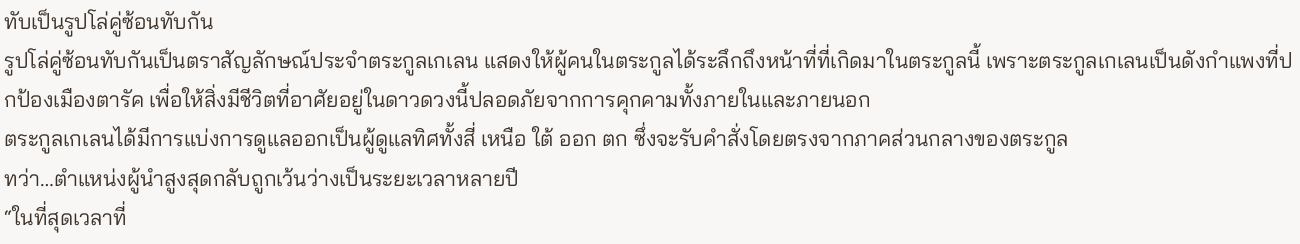ทับเป็นรูปโล่คู่ซ้อนทับกัน
รูปโล่คู่ซ้อนทับกันเป็นตราสัญลักษณ์ประจำตระกูลเกเลน แสดงให้ผู้คนในตระกูลได้ระลึกถึงหน้าที่ที่เกิดมาในตระกูลนี้ เพราะตระกูลเกเลนเป็นดังกำแพงที่ปกป้องเมืองตารัค เพื่อให้สิ่งมีชีวิตที่อาศัยอยู่ในดาวดวงนี้ปลอดภัยจากการคุกคามทั้งภายในและภายนอก
ตระกูลเกเลนได้มีการแบ่งการดูแลออกเป็นผู้ดูแลทิศทั้งสี่ เหนือ ใต้ ออก ตก ซึ่งจะรับคำสั่งโดยตรงจากภาคส่วนกลางของตระกูล
ทว่า…ตำแหน่งผู้นำสูงสุดกลับถูกเว้นว่างเป็นระยะเวลาหลายปี
“ในที่สุดเวลาที่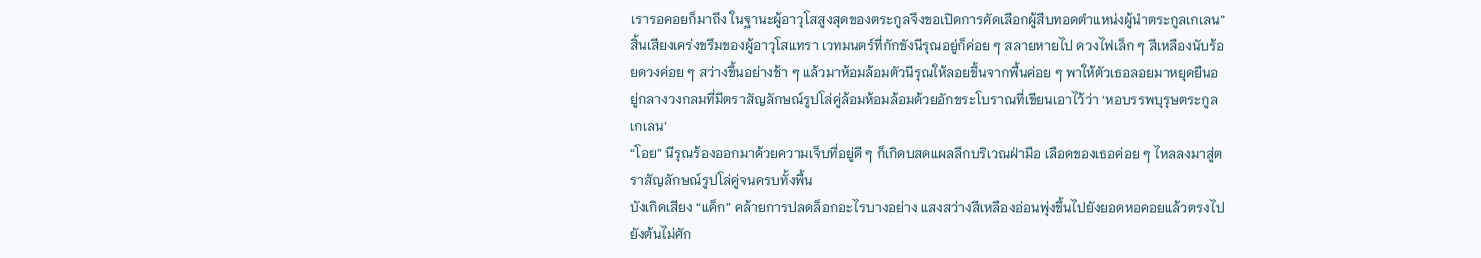เรารอคอยก็มาถึง ในฐานะผู้อาวุโสสูงสุดของตระกูลจึงขอเปิดการคัดเลือกผู้สืบทอดตำแหน่งผู้นำตระกูลเกเลน”
สิ้นเสียงเคร่งขรึมของผู้อาวุโสแทรา เวทมนตร์ที่กักขังนีรุณอยู่ก็ค่อย ๆ สลายหายไป ดวงไฟเล็ก ๆ สีเหลืองนับร้อยดวงค่อย ๆ สว่างขึ้นอย่างช้า ๆ แล้วมาห้อมล้อมตัวนีรุณให้ลอยขึ้นจากพื้นค่อย ๆ พาให้ตัวเธอลอยมาหยุดยืนอยู่กลางวงกลมที่มีตราสัญลักษณ์รูปโล่คู่ล้อมห้อมล้อมด้วยอักขระโบราณที่เขียนเอาไว้ว่า ‘หอบรรพบุรุษตระกูลเกเลน’
“โอย” นีรุณร้องออกมาด้วยความเจ็บที่อยู่ดี ๆ ก็เกิดบสดแผลลึกบริเวณฝ่ามือ เลือดของเธอค่อย ๆ ไหลลงมาสู่ตราสัญลักษณ์รูปโล่คู่จนครบทั้งพื้น
บังเกิดเสียง “แค็ก” คล้ายการปลดล็อกอะไรบางอย่าง แสงสว่างสีเหลืองอ่อนพุ่งขึ้นไปยังยอดหอคอยแล้วตรงไปยังต้นไม่ศัก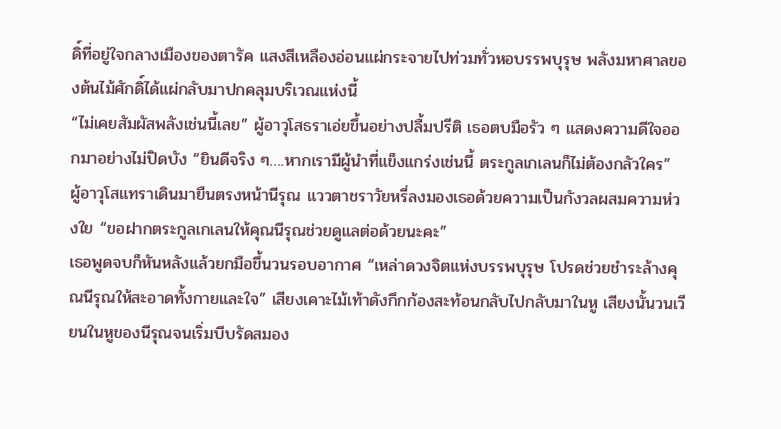ดิ์ที่อยู่ใจกลางเมืองของตารัค แสงสีเหลืองอ่อนแผ่กระจายไปท่วมทั่วหอบรรพบุรุษ พลังมหาศาลของต้นไม้ศักดิ์ได้แผ่กลับมาปกคลุมบริเวณแห่งนี้
“ไม่เคยสัมผัสพลังเช่นนี้เลย” ผู้อาวุโสธราเอ่ยขึ้นอย่างปลื้มปรีติ เธอตบมือรัว ๆ แสดงความดีใจออกมาอย่างไม่ปิดบัง “ยินดีจริง ๆ….หากเรามีผู้นำที่แข็งแกร่งเช่นนี้ ตระกูลเกเลนก็ไม่ต้องกลัวใคร”
ผู้อาวุโสแทราเดินมายืนตรงหน้านีรุณ แววตาชราวัยหรี่ลงมองเธอด้วยความเป็นกังวลผสมความห่วงใย “ขอฝากตระกูลเกเลนให้คุณนีรุณช่วยดูแลต่อด้วยนะคะ”
เธอพูดจบก็หันหลังแล้วยกมือขึ้นวนรอบอากาศ “เหล่าดวงจิตแห่งบรรพบุรุษ โปรดช่วยชำระล้างคุณนีรุณให้สะอาดทั้งกายและใจ” เสียงเคาะไม้เท้าดังกึกก้องสะท้อนกลับไปกลับมาในหู เสียงนั้นวนเวียนในหูของนีรุณจนเริ่มบีบรัดสมอง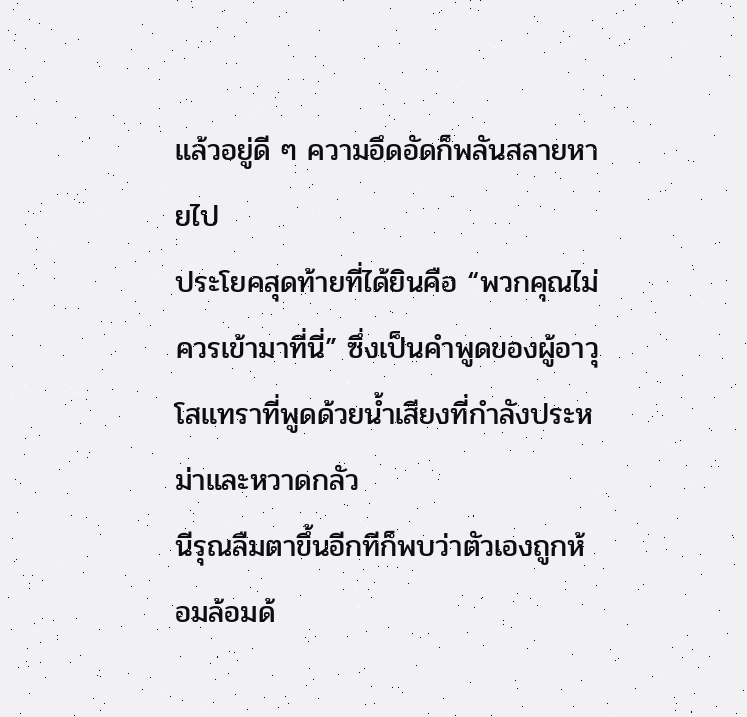แล้วอยู่ดี ๆ ความอึดอัดก็พลันสลายหายไป
ประโยคสุดท้ายที่ได้ยินคือ “พวกคุณไม่ควรเข้ามาที่นี่” ซึ่งเป็นคำพูดของผู้อาวุโสแทราที่พูดด้วยน้ำเสียงที่กำลังประหม่าและหวาดกลัว
นีรุณลืมตาขึ้นอีกทีก็พบว่าตัวเองถูกห้อมล้อมด้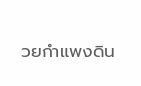วยกำแพงดิน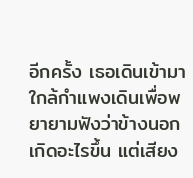อีกครั้ง เธอเดินเข้ามาใกล้กำแพงเดินเพื่อพยายามฟังว่าข้างนอกเกิดอะไรขึ้น แต่เสียง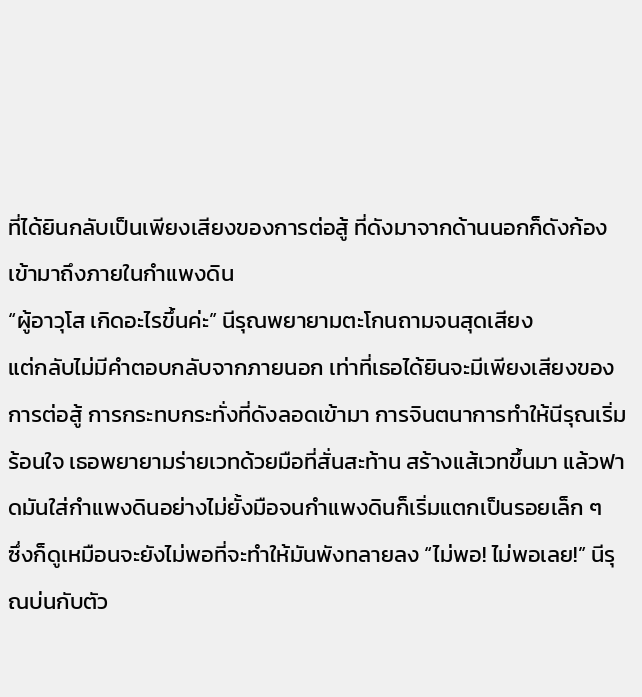ที่ได้ยินกลับเป็นเพียงเสียงของการต่อสู้ ที่ดังมาจากด้านนอกก็ดังก้องเข้ามาถึงภายในกำแพงดิน
“ผู้อาวุโส เกิดอะไรขึ้นค่ะ” นีรุณพยายามตะโกนถามจนสุดเสียง
แต่กลับไม่มีคำตอบกลับจากภายนอก เท่าที่เธอได้ยินจะมีเพียงเสียงของการต่อสู้ การกระทบกระทั่งที่ดังลอดเข้ามา การจินตนาการทำให้นีรุณเริ่มร้อนใจ เธอพยายามร่ายเวทด้วยมือที่สั่นสะท้าน สร้างแส้เวทขึ้นมา แล้วฟาดมันใส่กำแพงดินอย่างไม่ยั้งมือจนกำแพงดินก็เริ่มแตกเป็นรอยเล็ก ๆ
ซึ่งก็ดูเหมือนจะยังไม่พอที่จะทำให้มันพังทลายลง “ไม่พอ! ไม่พอเลย!” นีรุณบ่นกับตัว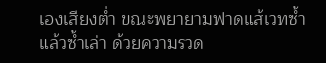เองเสียงต่ำ ขณะพยายามฟาดแส้เวทซ้ำแล้วซ้ำเล่า ด้วยความรวด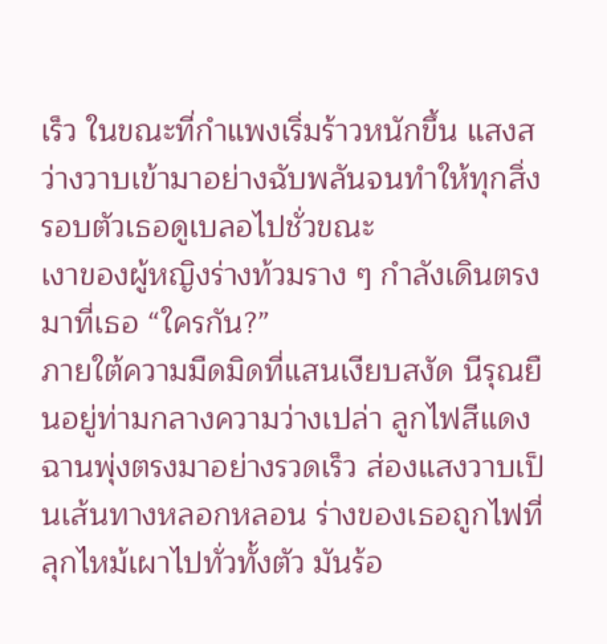เร็ว ในขณะที่กำแพงเริ่มร้าวหนักขึ้น แสงสว่างวาบเข้ามาอย่างฉับพลันจนทำให้ทุกสิ่งรอบตัวเธอดูเบลอไปชั่วขณะ
เงาของผู้หญิงร่างท้วมราง ๆ กำลังเดินตรงมาที่เธอ “ใครกัน?”
ภายใต้ความมืดมิดที่แสนเงียบสงัด นีรุณยืนอยู่ท่ามกลางความว่างเปล่า ลูกไฟสีแดงฉานพุ่งตรงมาอย่างรวดเร็ว ส่องแสงวาบเป็นเส้นทางหลอกหลอน ร่างของเธอถูกไฟที่ลุกไหม้เผาไปทั่วทั้งตัว มันร้อ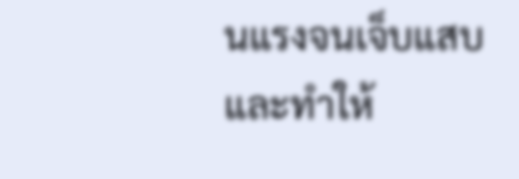นแรงจนเจ็บแสบและทำให้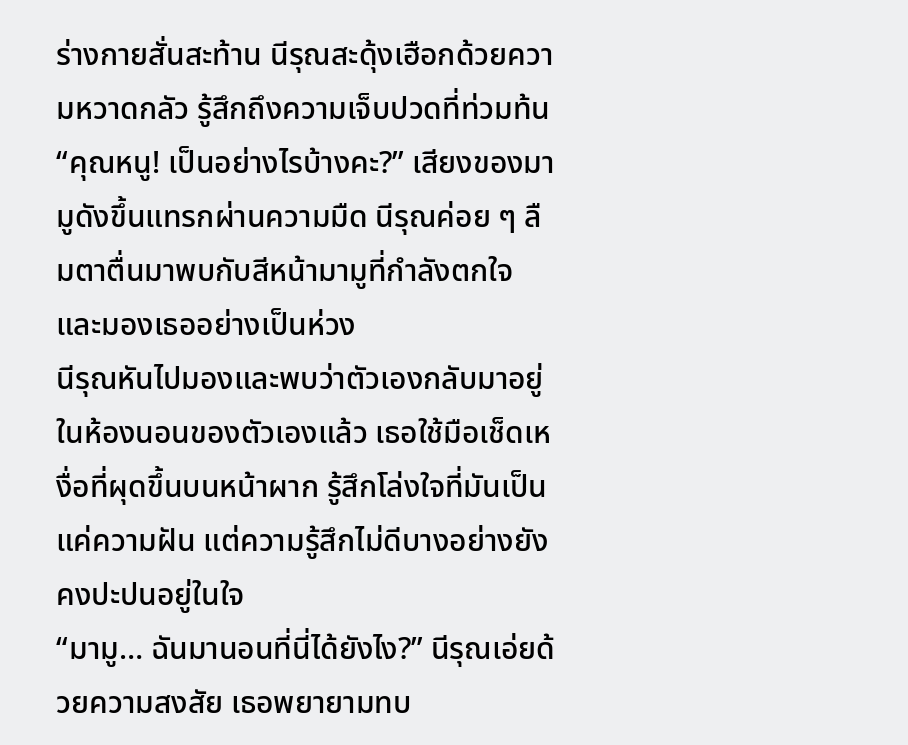ร่างกายสั่นสะท้าน นีรุณสะดุ้งเฮือกด้วยความหวาดกลัว รู้สึกถึงความเจ็บปวดที่ท่วมท้น
“คุณหนู! เป็นอย่างไรบ้างคะ?” เสียงของมามูดังขึ้นแทรกผ่านความมืด นีรุณค่อย ๆ ลืมตาตื่นมาพบกับสีหน้ามามูที่กำลังตกใจและมองเธออย่างเป็นห่วง
นีรุณหันไปมองและพบว่าตัวเองกลับมาอยู่ในห้องนอนของตัวเองแล้ว เธอใช้มือเช็ดเหงื่อที่ผุดขึ้นบนหน้าผาก รู้สึกโล่งใจที่มันเป็นแค่ความฝัน แต่ความรู้สึกไม่ดีบางอย่างยังคงปะปนอยู่ในใจ
“มามู… ฉันมานอนที่นี่ได้ยังไง?” นีรุณเอ่ยด้วยความสงสัย เธอพยายามทบ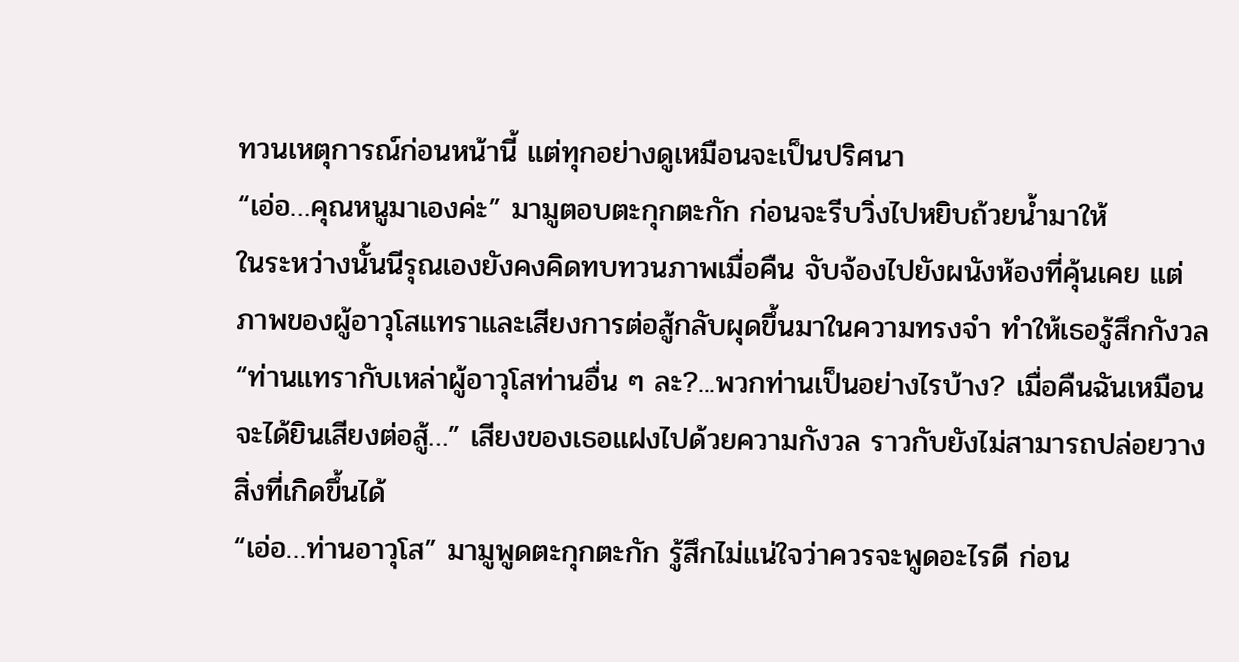ทวนเหตุการณ์ก่อนหน้านี้ แต่ทุกอย่างดูเหมือนจะเป็นปริศนา
“เอ่อ…คุณหนูมาเองค่ะ” มามูตอบตะกุกตะกัก ก่อนจะรีบวิ่งไปหยิบถ้วยน้ำมาให้
ในระหว่างนั้นนีรุณเองยังคงคิดทบทวนภาพเมื่อคืน จับจ้องไปยังผนังห้องที่คุ้นเคย แต่ภาพของผู้อาวุโสแทราและเสียงการต่อสู้กลับผุดขึ้นมาในความทรงจำ ทำให้เธอรู้สึกกังวล “ท่านแทรากับเหล่าผู้อาวุโสท่านอื่น ๆ ละ?...พวกท่านเป็นอย่างไรบ้าง? เมื่อคืนฉันเหมือนจะได้ยินเสียงต่อสู้…” เสียงของเธอแฝงไปด้วยความกังวล ราวกับยังไม่สามารถปล่อยวางสิ่งที่เกิดขึ้นได้
“เอ่อ…ท่านอาวุโส” มามูพูดตะกุกตะกัก รู้สึกไม่แน่ใจว่าควรจะพูดอะไรดี ก่อน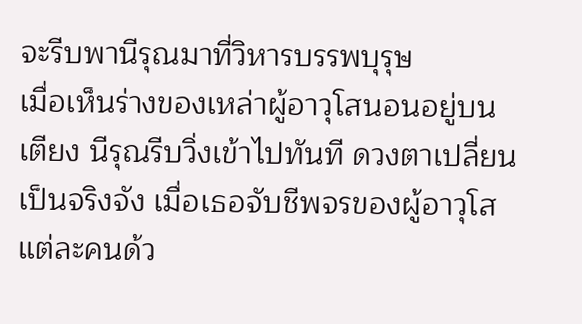จะรีบพานีรุณมาที่วิหารบรรพบุรุษ
เมื่อเห็นร่างของเหล่าผู้อาวุโสนอนอยู่บนเตียง นีรุณรีบวิ่งเข้าไปทันที ดวงตาเปลี่ยนเป็นจริงจัง เมื่อเธอจับชีพจรของผู้อาวุโสแต่ละคนด้ว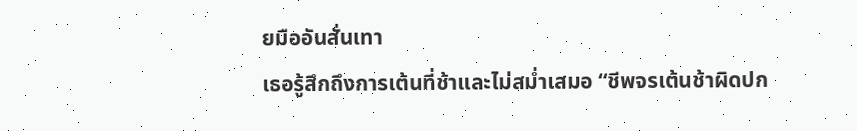ยมืออันสั่นเทา
เธอรู้สึกถึงการเต้นที่ช้าและไม่สม่ำเสมอ “ชีพจรเต้นช้าผิดปก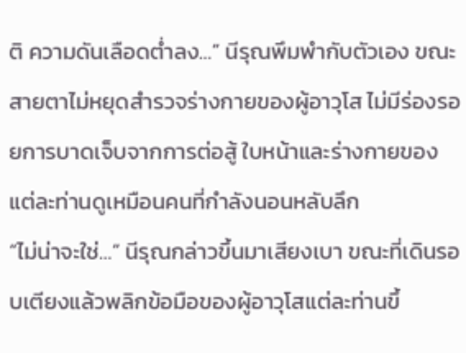ติ ความดันเลือดต่ำลง…” นีรุณพึมพำกับตัวเอง ขณะสายตาไม่หยุดสำรวจร่างกายของผู้อาวุโส ไม่มีร่องรอยการบาดเจ็บจากการต่อสู้ ใบหน้าและร่างกายของแต่ละท่านดูเหมือนคนที่กำลังนอนหลับลึก
“ไม่น่าจะใช่…” นีรุณกล่าวขึ้นมาเสียงเบา ขณะที่เดินรอบเตียงแล้วพลิกข้อมือของผู้อาวุโสแต่ละท่านขึ้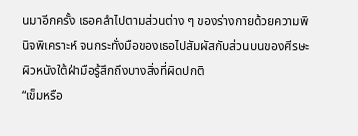นมาอีกครั้ง เธอคลำไปตามส่วนต่าง ๆ ของร่างกายด้วยความพินิจพิเคราะห์ จนกระทั่งมือของเธอไปสัมผัสกับส่วนบนของศีรษะ ผิวหนังใต้ฝ่ามือรู้สึกถึงบางสิ่งที่ผิดปกติ
“เข็มหรือ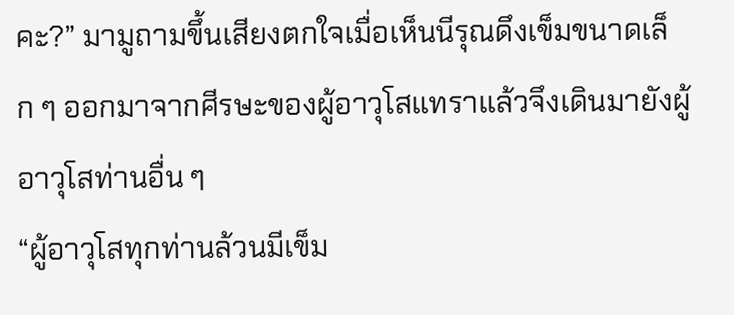คะ?” มามูถามขึ้นเสียงตกใจเมื่อเห็นนีรุณดึงเข็มขนาดเล็ก ๆ ออกมาจากศีรษะของผู้อาวุโสแทราแล้วจึงเดินมายังผู้อาวุโสท่านอื่น ๆ
“ผู้อาวุโสทุกท่านล้วนมีเข็ม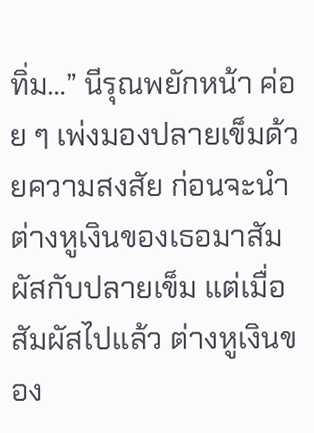ทิ่ม…” นีรุณพยักหน้า ค่อย ๆ เพ่งมองปลายเข็มด้วยความสงสัย ก่อนจะนำต่างหูเงินของเธอมาสัมผัสกับปลายเข็ม แต่เมื่อสัมผัสไปแล้ว ต่างหูเงินของ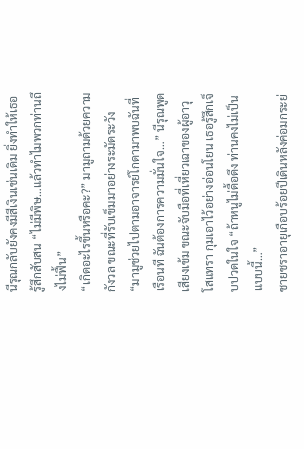นีรุณกลับยังคงมีสีเงินเช่นเดิม ยิ่งทำให้เธอรู้สึกสับสน “ไม่มีพิษ…แล้วทำไมพวกท่านถึงไม่ฟื้น”
“เกิดอะไรขึ้นหรือคะ?” มามูถามด้วยความกังวล ขณะที่รับเข็มมาอย่างระมัดระวัง
“มามูช่วยไปตามอาจารย์โกดามาพบฉันที่เรือนที ฉันต้องการความมั่นใจ…” นีรุณพูดเสียงเข้ม ขณะจับมือที่เหี่ยวเฉาของผู้อาวุโสแทรา กุมเอาไว้อย่างอ่อนโยน เธอรู้สึกเจ็บปวดในใจ “ถ้าหนูไม่ดื้อดึง ท่านคงไม่เป็นแบบนี้…”
ชายชราอายุเกือบร้อยปีเดินหลังค่อมกระย่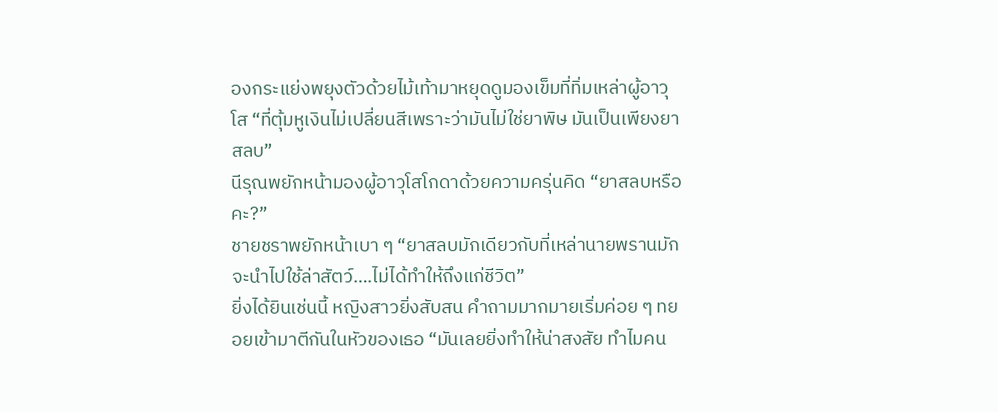องกระแย่งพยุงตัวด้วยไม้เท้ามาหยุดดูมองเข็มที่ทิ่มเหล่าผู้อาวุโส “ที่ตุ้มหูเงินไม่เปลี่ยนสีเพราะว่ามันไม่ใช่ยาพิษ มันเป็นเพียงยาสลบ”
นีรุณพยักหน้ามองผู้อาวุโสโกดาด้วยความครุ่นคิด “ยาสลบหรือคะ?”
ชายชราพยักหน้าเบา ๆ “ยาสลบมักเดียวกับที่เหล่านายพรานมักจะนำไปใช้ล่าสัตว์….ไม่ได้ทำให้ถึงแก่ชีวิต”
ยิ่งได้ยินเช่นนี้ หญิงสาวยิ่งสับสน คำถามมากมายเริ่มค่อย ๆ ทยอยเข้ามาตีกันในหัวของเธอ “มันเลยยิ่งทำให้น่าสงสัย ทำไมคน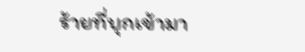ร้ายที่บุกเข้ามา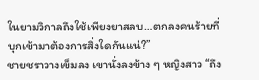ในยามวิกาลถึงใช้เพียงยาสลบ…ตกลงคนร้ายที่บุกเข้ามาต้องการสิ่งใดกันแน่?”
ชายชราวางเข็มลง เขานั่งลงข้าง ๆ หญิงสาว “ถึง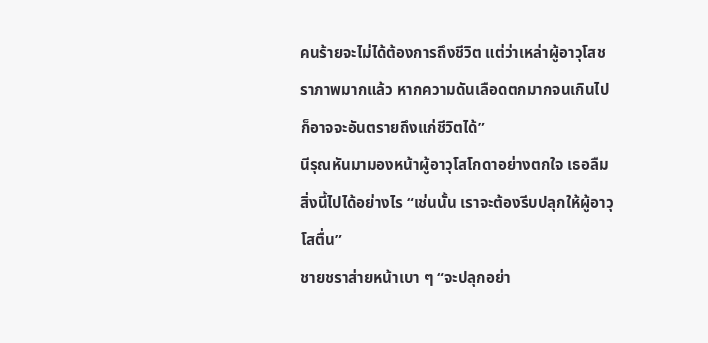คนร้ายจะไม่ได้ต้องการถึงชีวิต แต่ว่าเหล่าผู้อาวุโสชราภาพมากแล้ว หากความดันเลือดตกมากจนเกินไป ก็อาจจะอันตรายถึงแก่ชีวิตได้”
นีรุณหันมามองหน้าผู้อาวุโสโกดาอย่างตกใจ เธอลืมสิ่งนี้ไปได้อย่างไร “เช่นนั้น เราจะต้องรีบปลุกให้ผู้อาวุโสตื่น”
ชายชราส่ายหน้าเบา ๆ “จะปลุกอย่า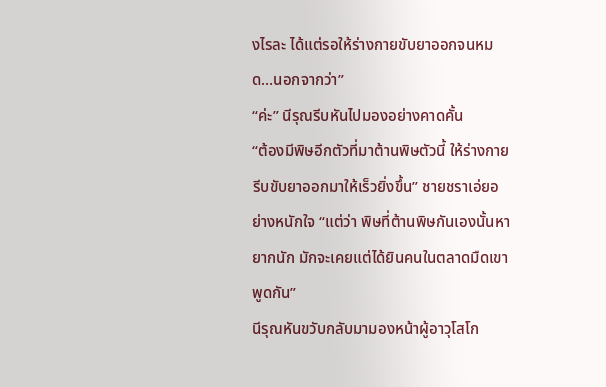งไรละ ได้แต่รอให้ร่างกายขับยาออกจนหมด…นอกจากว่า”
“ค่ะ” นีรุณรีบหันไปมองอย่างคาดคั้น
“ต้องมีพิษอีกตัวที่มาต้านพิษตัวนี้ ให้ร่างกายรีบขับยาออกมาให้เร็วยิ่งขึ้น” ชายชราเอ่ยอย่างหนักใจ “แต่ว่า พิษที่ต้านพิษกันเองนั้นหายากนัก มักจะเคยแต่ได้ยินคนในตลาดมืดเขาพูดกัน”
นีรุณหันขวับกลับมามองหน้าผู้อาวุโสโก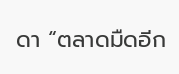ดา “ตลาดมืดอีก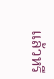แล้วหรื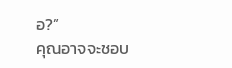อ?”
คุณอาจจะชอบ